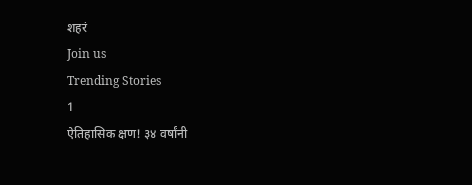शहरं
Join us
Trending Stories
1
ऐतिहासिक क्षण! ३४ वर्षांनी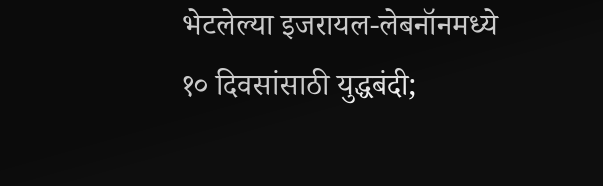भेटलेल्या इजरायल-लेबनॉनमध्ये १० दिवसांसाठी युद्धबंदी;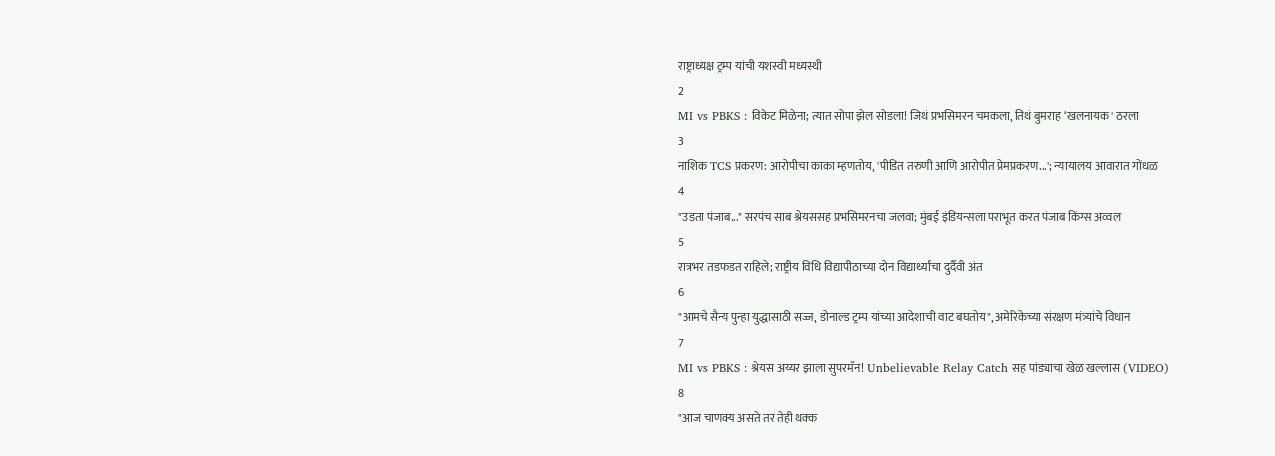राष्ट्राध्यक्ष ट्रम्प यांची यशस्वी मध्यस्थी
2
MI vs PBKS : विकेट मिळेना; त्यात सोपा झेल सोडला! जिथं प्रभसिमरन चमकला, तिथं बुमराह ‘खलनायक' ठरला
3
नाशिक TCS प्रकरण: आरोपीचा काका म्हणतोय, 'पीडित तरुणी आणि आरोपीत प्रेमप्रकरण...'; न्यायालय आवारात गोंधळ
4
"उडता पंजाब..." सरपंच साब श्रेयससह प्रभसिमरनचा जलवा; मुंबई इंडियन्सला पराभूत करत पंजाब किंग्स अव्वल
5
रात्रभर तडफडत राहिले; राष्ट्रीय विधि विद्यापीठाच्या दोन विद्यार्थ्यांचा दुर्दैवी अंत
6
"आमचे सैन्य पुन्हा युद्धासाठी सज्ज, डोनाल्ड ट्रम्प यांच्या आदेशाची वाट बघतोय", अमेरिकेच्या संरक्षण मंत्र्यांचे विधान
7
MI vs PBKS : श्रेयस अय्यर झाला सुपरमॅन! Unbelievable Relay Catch सह पांड्याचा खेळ खल्लास (VIDEO)
8
"आज चाणक्य असते तर तेही थक्क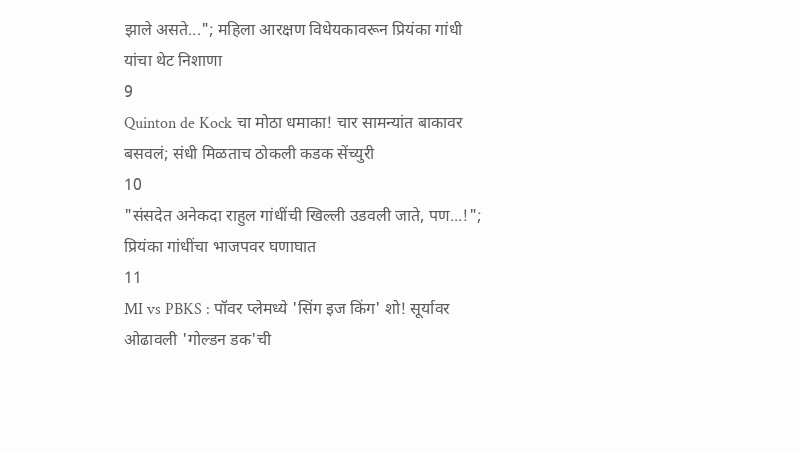झाले असते..."; महिला आरक्षण विधेयकावरून प्रियंका गांधी यांचा थेट निशाणा
9
Quinton de Kock चा मोठा धमाका! चार सामन्यांत बाकावर बसवलं; संधी मिळताच ठोकली कडक सेंच्युरी
10
"संसदेत अनेकदा राहुल गांधींची खिल्ली उडवली जाते, पण...!"; प्रियंका गांधींचा भाजपवर घणाघात
11
MI vs PBKS : पॉवर प्लेमध्ये 'सिंग इज किंग' शो! सूर्यावर ओढावली 'गोल्डन डक'ची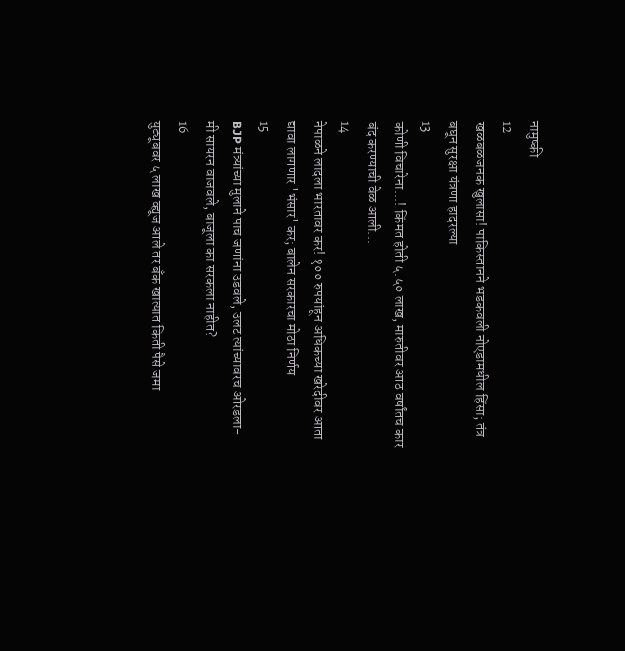नामुष्की
12
खळबळजनक खुलासा! पाकिस्तानने भडकवली नोएडामधील हिंसा; तंत्र बघून सुरक्षा यंत्रणा हादरल्या
13
कोणी विचारेना...! किंमत होती ५.५० लाख, मारुतीवर आठ वर्षांतच कार बंद करण्याची वेळ आली...
14
नेपाळने लादला भारतावर कर! १०० रुपयांहून अधिकच्या खरेदीवर आता द्यावा लागणार 'भंसार' कर; बालेन सरकारचा मोठा निर्णय
15
BJP मंत्र्यांच्या मुलाने पाच जणांना उडवले, उलट त्यांच्यावरच ओरडला- मी सायरन वाजवले, बाजूला का सरकला नाहीत?
16
युट्यूबवर ५ लाख व्ह्यूज आले तर बँक खात्यात किती पैसे जमा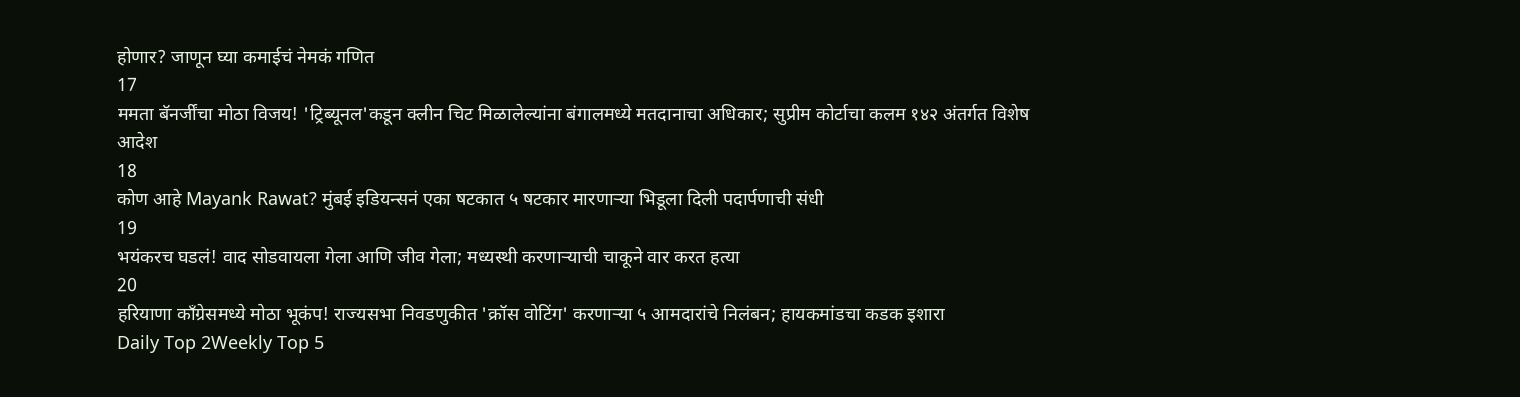होणार? जाणून घ्या कमाईचं नेमकं गणित
17
ममता बॅनर्जींचा मोठा विजय! 'ट्रिब्यूनल'कडून क्लीन चिट मिळालेल्यांना बंगालमध्ये मतदानाचा अधिकार; सुप्रीम कोर्टाचा कलम १४२ अंतर्गत विशेष आदेश
18
कोण आहे Mayank Rawat? मुंबई इडियन्सनं एका षटकात ५ षटकार मारणाऱ्या भिडूला दिली पदार्पणाची संधी
19
भयंकरच घडलं! वाद सोडवायला गेला आणि जीव गेला; मध्यस्थी करणाऱ्याची चाकूने वार करत हत्या
20
हरियाणा काँग्रेसमध्ये मोठा भूकंप! राज्यसभा निवडणुकीत 'क्रॉस वोटिंग' करणाऱ्या ५ आमदारांचे निलंबन; हायकमांडचा कडक इशारा
Daily Top 2Weekly Top 5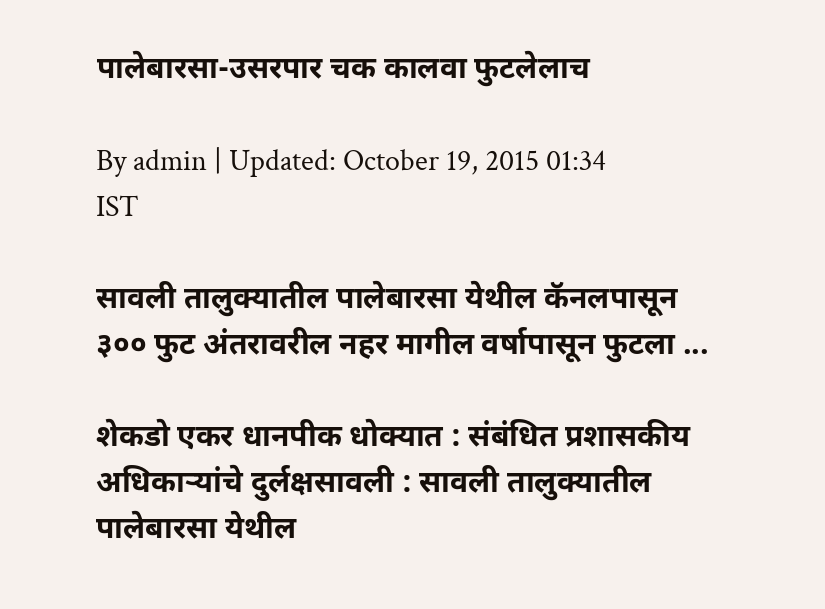पालेबारसा-उसरपार चक कालवा फुटलेलाच

By admin | Updated: October 19, 2015 01:34 IST

सावली तालुक्यातील पालेबारसा येथील कॅनलपासून ३०० फुट अंतरावरील नहर मागील वर्षापासून फुटला ...

शेकडो एकर धानपीक धोक्यात : संबंधित प्रशासकीय अधिकाऱ्यांचे दुर्लक्षसावली : सावली तालुक्यातील पालेबारसा येथील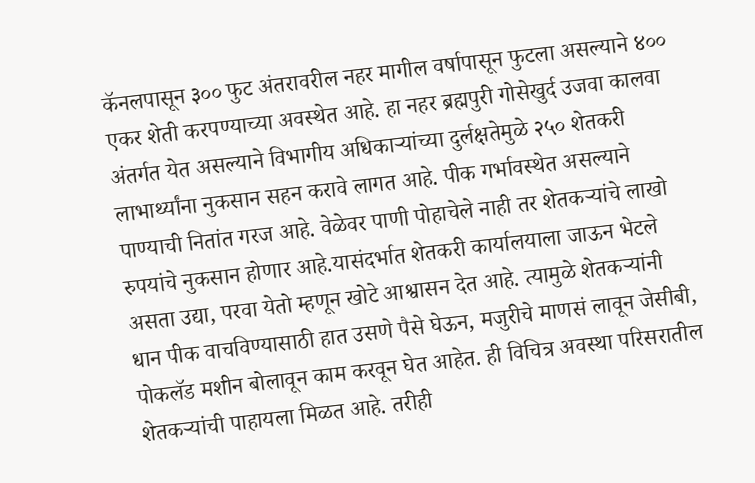कॅनलपासून ३०० फुट अंतरावरील नहर मागील वर्षापासून फुटला असल्याने ४०० एकर शेती करपण्याच्या अवस्थेत आहे. हा नहर ब्रह्मपुरी गोसेखुर्द उजवा कालवा अंतर्गत येत असल्याने विभागीय अधिकाऱ्यांच्या दुर्लक्षतेमुळे २५० शेतकरी लाभार्थ्यांना नुकसान सहन करावे लागत आहे. पीक गर्भावस्थेत असल्याने पाण्याची नितांत गरज आहे. वेळेवर पाणी पोहाचेले नाही तर शेतकऱ्यांचे लाखो रुपयांचे नुकसान होणार आहे.यासंदर्भात शेतकरी कार्यालयाला जाऊन भेटले असता उद्या, परवा येतो म्हणून खोटे आश्वासन देत आहे. त्यामुळे शेतकऱ्यांनी धान पीक वाचविण्यासाठी हात उसणे पैसे घेऊन, मजुरीचे माणसं लावून जेसीबी, पोकलॅड मशीन बोलावून काम करवून घेत आहेत. ही विचित्र अवस्था परिसरातील शेतकऱ्यांची पाहायला मिळत आहे. तरीही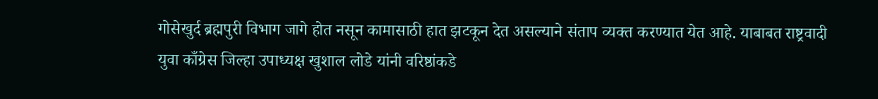गोसेखुर्द ब्रह्मपुरी विभाग जागे होत नसून कामासाठी हात झटकून देत असल्याने संताप व्यक्त करण्यात येत आहे. याबाबत राष्ट्रवादी युवा काँग्रेस जिल्हा उपाध्यक्ष खुशाल लोडे यांनी वरिष्ठांकडे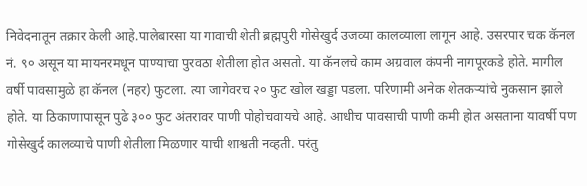निवेदनातून तक्रार केली आहे.पालेबारसा या गावाची शेती ब्रह्मपुरी गोसेखुर्द उजव्या कालव्याला लागून आहे. उसरपार चक कॅनल नं. ९० असून या मायनरमधून पाण्याचा पुरवठा शेतीला होत असतो. या कॅनलचे काम अग्रवाल कंपनी नागपूरकडे होते. मागील वर्षी पावसामुळे हा कॅनल (नहर) फुटला. त्या जागेवरच २० फुट खोल खड्डा पडला. परिणामी अनेक शेतकऱ्यांचे नुकसान झाले होते. या ठिकाणापासून पुढे ३०० फुट अंतरावर पाणी पोहोचवायचे आहे. आधीच पावसाची पाणी कमी होत असताना यावर्षी पण गोसेखुर्द कालव्याचे पाणी शेतीला मिळणार याची शाश्वती नव्हती. परंतु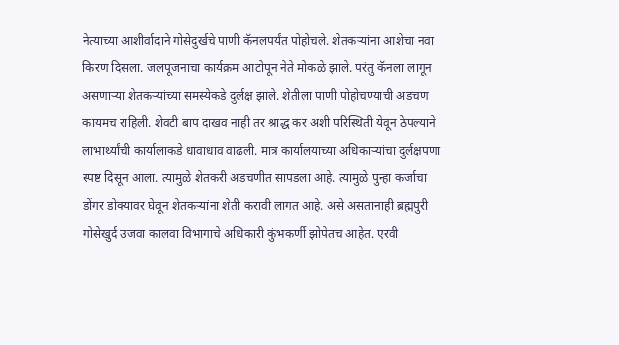नेत्याच्या आशीर्वादाने गोसेदुर्खचे पाणी कॅनलपर्यंत पोहोचले. शेतकऱ्यांना आशेचा नवा किरण दिसला. जलपूजनाचा कार्यक्रम आटोपून नेते मोकळे झाले. परंतु कॅनला लागून असणाऱ्या शेतकऱ्यांच्या समस्येकडे दुर्लक्ष झाले. शेतीला पाणी पोहोचण्याची अडचण कायमच राहिली. शेवटी बाप दाखव नाही तर श्राद्ध कर अशी परिस्थिती येवून ठेपल्याने लाभार्थ्यांची कार्यालाकडे धावाधाव वाढली. मात्र कार्यालयाच्या अधिकाऱ्यांचा दुर्लक्षपणा स्पष्ट दिसून आला. त्यामुळे शेतकरी अडचणीत सापडला आहे. त्यामुळे पुन्हा कर्जाचा डोंगर डोक्यावर घेवून शेतकऱ्यांना शेती करावी लागत आहे. असे असतानाही ब्रह्मपुरी गोसेखुर्द उजवा कालवा विभागाचे अधिकारी कुंभकर्णी झोपेतच आहेत. एरवी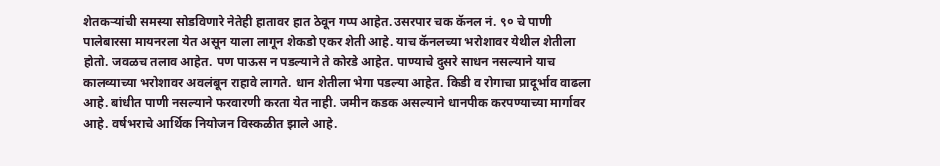शेतकऱ्यांची समस्या सोडविणारे नेतेही हातावर हात ठेवून गप्प आहेत.उसरपार चक कॅनल नं. ९० चे पाणी पालेबारसा मायनरला येत असून याला लागून शेकडो एकर शेती आहे. याच कॅनलच्या भरोशावर येथील शेतीला होतो. जवळच तलाव आहेत. पण पाऊस न पडल्याने ते कोरडे आहेत. पाण्याचे दुसरे साधन नसल्याने याच कालव्याच्या भरोशावर अवलंबून राहावे लागते. धान शेतीला भेगा पडल्या आहेत. किडी व रोगाचा प्रादूर्भाव वाढला आहे. बांधीत पाणी नसल्याने फरवारणी करता येत नाही. जमीन कडक असल्याने धानपीक करपण्याच्या मार्गावर आहे. वर्षभराचे आर्थिक नियोजन विस्कळीत झाले आहे.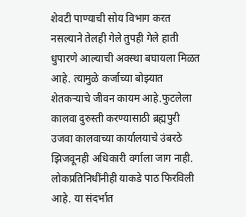शेवटी पाण्याची सोय विभाग करत नसल्याने तेलही गेले तुपही गेले हाती धुपारणे आल्याची अवस्था बघायला मिळत आहे. त्यामुळे कर्जाच्या बोझ्यात शेतकऱ्याचे जीवन कायम आहे.फुटलेला कालवा दुरुस्ती करण्यासाठी ब्रह्मपुरी उजवा कालवाच्या कार्यालयाचे उंबरठे झिजवूनही अधिकारी वर्गाला जाग नाही. लोकप्रतिनिधींनीही याकडे पाठ फिरविली आहे. या संदर्भात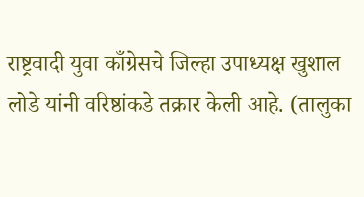राष्ट्रवादी युवा काँग्रेसचे जिल्हा उपाध्यक्ष खुशाल लोडे यांनी वरिष्ठांकडे तक्रार केली आहे. (तालुका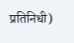प्रतिनिधी)